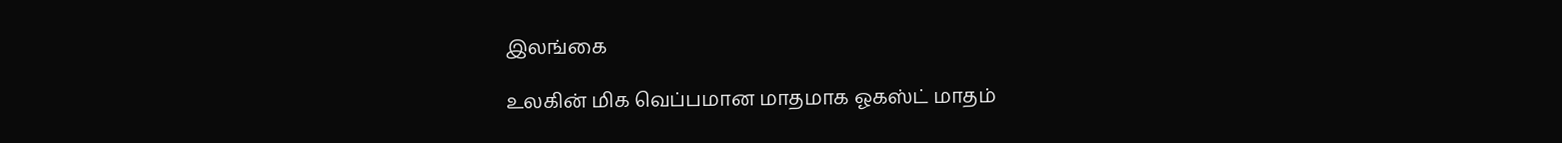இலங்கை

உலகின் மிக வெப்பமான மாதமாக ஓகஸ்ட் மாதம்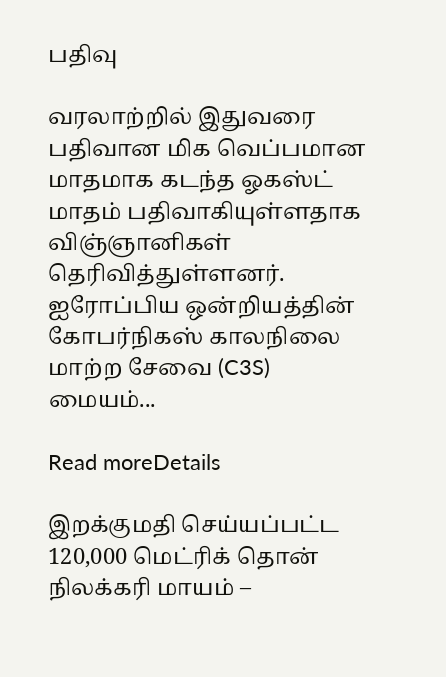பதிவு

வரலாற்றில் இதுவரை பதிவான மிக வெப்பமான மாதமாக கடந்த ஓகஸ்ட் மாதம் பதிவாகியுள்ளதாக விஞ்ஞானிகள் தெரிவித்துள்ளனர். ஐரோப்பிய ஒன்றியத்தின் கோபர்நிகஸ் காலநிலை மாற்ற சேவை (C3S) மையம்...

Read moreDetails

இறக்குமதி செய்யப்பட்ட 120,000 மெட்ரிக் தொன் நிலக்கரி மாயம் –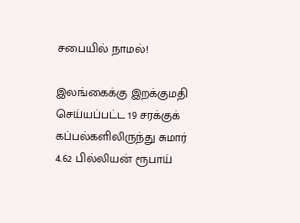சபையில் நாமல்!

இலங்கைக்கு இறக்குமதி செய்யப்பட்ட 19 சரக்குக் கப்பல்களிலிருந்து சுமார் 4.62 பில்லியன் ரூபாய்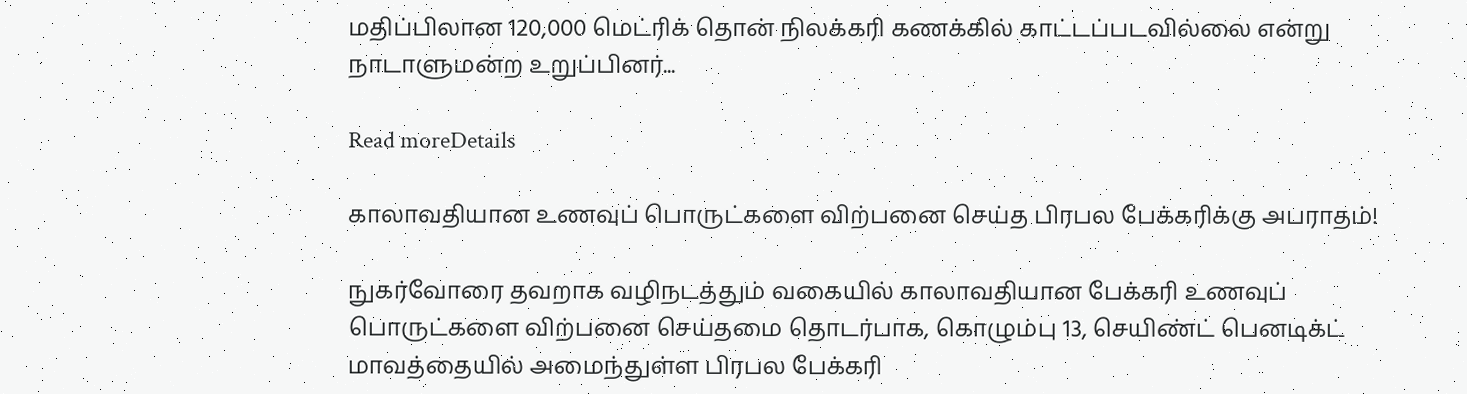மதிப்பிலான 120,000 மெட்ரிக் தொன் நிலக்கரி கணக்கில் காட்டப்படவில்லை என்று நாடாளுமன்ற உறுப்பினர்...

Read moreDetails

காலாவதியான உணவுப் பொருட்களை விற்பனை செய்த பிரபல பேக்கரிக்கு அபராதம்!

நுகர்வோரை தவறாக வழிநடத்தும் வகையில் காலாவதியான பேக்கரி உணவுப் பொருட்களை விற்பனை செய்தமை தொடர்பாக, கொழும்பு 13, செயிண்ட் பெனடிக்ட் மாவத்தையில் அமைந்துள்ள பிரபல பேக்கரி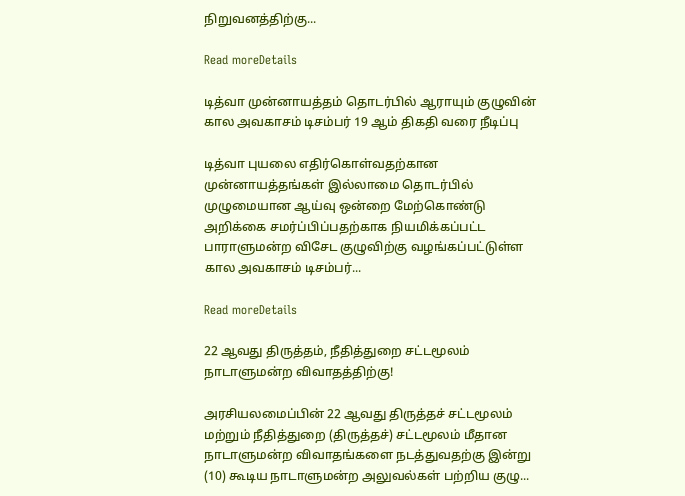நிறுவனத்திற்கு...

Read moreDetails

டித்வா முன்னாயத்தம் தொடர்பில் ஆராயும் குழுவின் கால அவகாசம் டிசம்பர் 19 ஆம் திகதி வரை நீடிப்பு

டித்வா புயலை எதிர்கொள்வதற்கான முன்னாயத்தங்கள் இல்லாமை தொடர்பில் முழுமையான ஆய்வு ஒன்றை மேற்கொண்டு அறிக்கை சமர்ப்பிப்பதற்காக நியமிக்கப்பட்ட பாராளுமன்ற விசேட குழுவிற்கு வழங்கப்பட்டுள்ள கால அவகாசம் டிசம்பர்...

Read moreDetails

22 ஆவது திருத்தம், நீதித்துறை சட்டமூலம் நாடாளுமன்ற விவாதத்திற்கு!

அரசியலமைப்பின் 22 ஆவது திருத்தச் சட்டமூலம் மற்றும் நீதித்துறை (திருத்தச்) சட்டமூலம் மீதான நாடாளுமன்ற விவாதங்களை நடத்துவதற்கு இன்று (10) கூடிய நாடாளுமன்ற அலுவல்கள் பற்றிய குழு...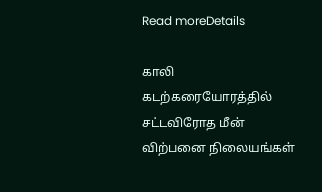Read moreDetails

காலி கடற்கரையோரத்தில் சட்டவிரோத மீன் விற்பனை நிலையங்கள்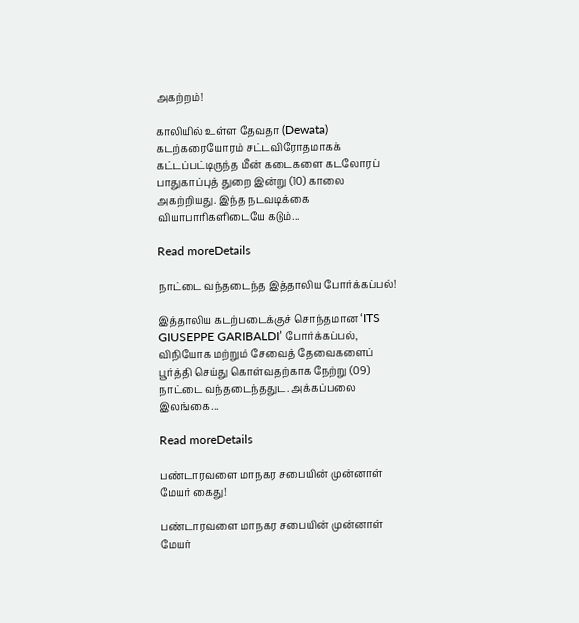அகற்றம்!

காலியில் உள்ள தேவதா (Dewata) கடற்கரையோரம் சட்டவிரோதமாகக் கட்டப்பட்டிருந்த மீன் கடைகளை கடலோரப் பாதுகாப்புத் துறை இன்று (10) காலை அகற்றியது. இந்த நடவடிக்கை வியாபாரிகளிடையே கடும்...

Read moreDetails

நாட்டை வந்தடைந்த இத்தாலிய போர்க்கப்பல்!

இத்தாலிய கடற்படைக்குச் சொந்தமான ‘ITS GIUSEPPE GARIBALDI’ போர்க்கப்பல், விநியோக மற்றும் சேவைத் தேவைகளைப் பூர்த்தி செய்து கொள்வதற்காக நேற்று (09) நாட்டை வந்தடைந்ததுட. அக்கப்பலை இலங்கை...

Read moreDetails

பண்டாரவளை மாநகர சபையின் முன்னாள் மேயர் கைது!

பண்டாரவளை மாநகர சபையின் முன்னாள் மேயர்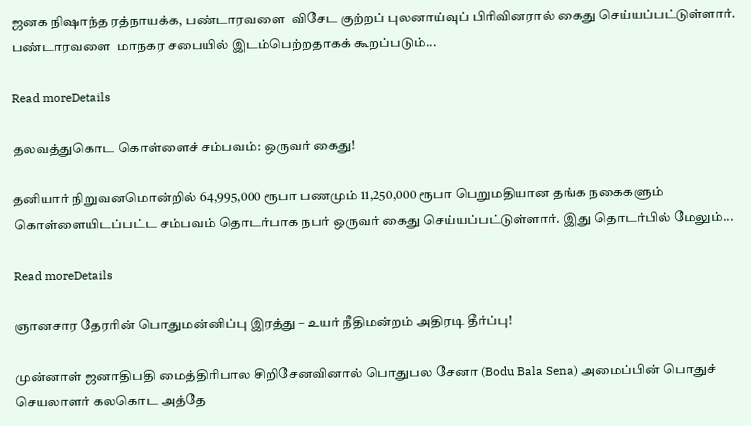ஜனக நிஷாந்த ரத்நாயக்க, பண்டாரவளை  விசேட குற்றப் புலனாய்வுப் பிரிவினரால் கைது செய்யப்பட்டுள்ளார். பண்டாரவளை  மாநகர சபையில் இடம்பெற்றதாகக் கூறப்படும்...

Read moreDetails

தலவத்துகொட கொள்ளைச் சம்பவம்: ஒருவர் கைது!

தனியார் நிறுவனமொன்றில் 64,995,000 ரூபா பணமும் 11,250,000 ரூபா பெறுமதியான தங்க நகைகளும் கொள்ளையிடப்பட்ட சம்பவம் தொடர்பாக நபர் ஒருவர் கைது செய்யப்பட்டுள்ளார். இது தொடர்பில் மேலும்...

Read moreDetails

ஞானசார தேரரின் பொதுமன்னிப்பு இரத்து – உயர் நீதிமன்றம் அதிரடி தீர்ப்பு!

முன்னாள் ஜனாதிபதி மைத்திரிபால சிறிசேனவினால் பொதுபல சேனா (Bodu Bala Sena) அமைப்பின் பொதுச் செயலாளர் கலகொட அத்தே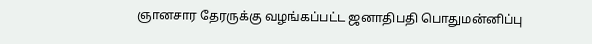ஞானசார தேரருக்கு வழங்கப்பட்ட ஜனாதிபதி பொதுமன்னிப்பு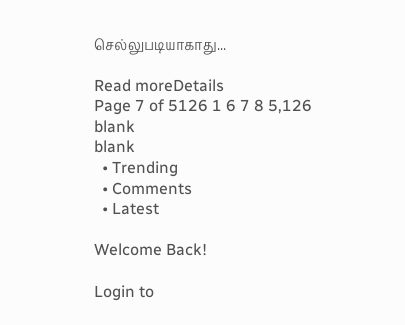செல்லுபடியாகாது...

Read moreDetails
Page 7 of 5126 1 6 7 8 5,126
blank
blank
  • Trending
  • Comments
  • Latest

Welcome Back!

Login to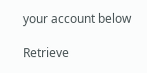your account below

Retrieve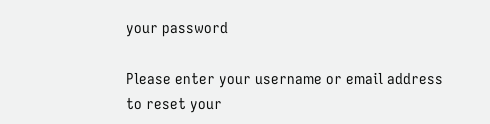your password

Please enter your username or email address to reset your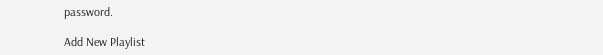password.

Add New Playlist